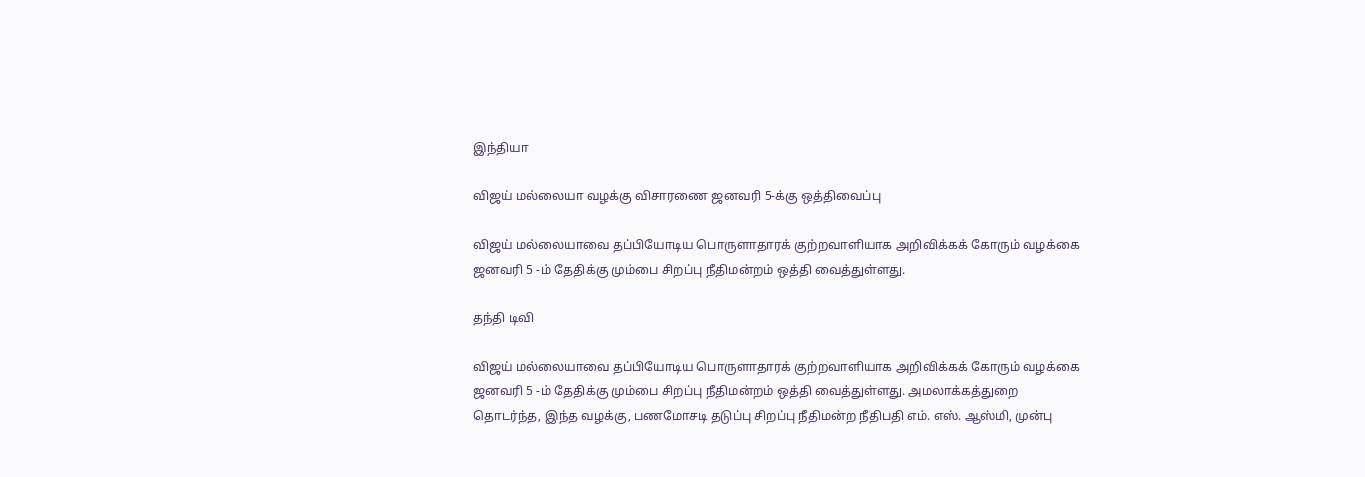இந்தியா

விஜய் மல்லையா வழக்கு விசாரணை ஜனவரி 5-க்கு ஒத்திவைப்பு

விஜய் மல்லையாவை தப்பியோடிய பொருளாதாரக் குற்றவாளியாக அறிவிக்கக் கோரும் வழக்கை ஜனவரி 5 -ம் தேதிக்கு மும்பை சிறப்பு நீதிமன்றம் ஒத்தி வைத்துள்ளது.

தந்தி டிவி

விஜய் மல்லையாவை தப்பியோடிய பொருளாதாரக் குற்றவாளியாக அறிவிக்கக் கோரும் வழக்கை ஜனவரி 5 -ம் தேதிக்கு மும்பை சிறப்பு நீதிமன்றம் ஒத்தி வைத்துள்ளது. அமலாக்கத்துறை தொடர்ந்த, இந்த வழக்கு, பணமோசடி தடுப்பு சிறப்பு நீதிமன்ற நீதிபதி எம். எஸ். ஆஸ்மி, முன்பு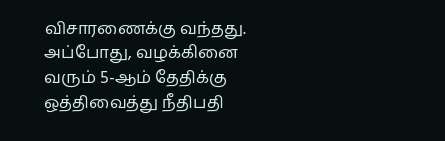விசாரணைக்கு வந்தது. அப்போது, வழக்கினை வரும் 5-ஆம் தேதிக்கு ஒத்திவைத்து நீதிபதி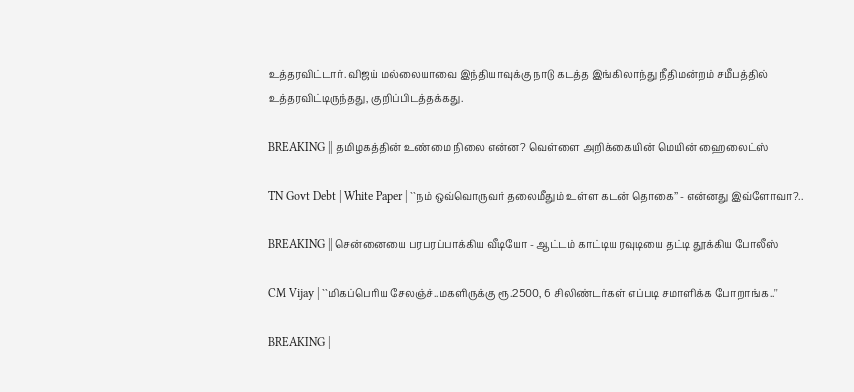உத்தரவிட்டார். விஜய் மல்லையாவை இந்தியாவுக்கு நாடு கடத்த இங்கிலாந்து நீதிமன்றம் சமீபத்தில் உத்தரவிட்டிருந்தது, குறிப்பிடத்தக்கது.

BREAKING || தமிழகத்தின் உண்மை நிலை என்ன? வெள்ளை அறிக்கையின் மெயின் ஹைலைட்ஸ்

TN Govt Debt | White Paper | ``நம் ஒவ்வொருவர் தலைமீதும் உள்ள கடன் தொகை’’ - என்னது இவ்ளோவா?..

BREAKING || சென்னையை பரபரப்பாக்கிய வீடியோ - ஆட்டம் காட்டிய ரவுடியை தட்டி தூக்கிய போலீஸ்

CM Vijay | ``மிகப்பெரிய சேலஞ்ச்..மகளிருக்கு ரூ.2500, 6 சிலிண்டர்கள் எப்படி சமாளிக்க போறாங்க..''

BREAKING |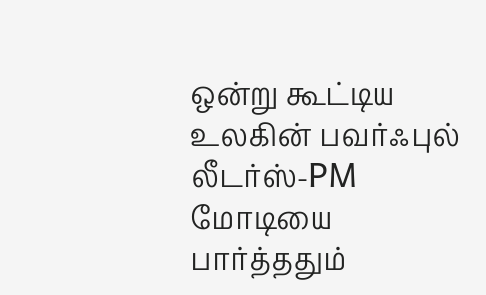ஒன்று கூட்டிய உலகின் பவர்ஃபுல் லீடர்ஸ்-PM மோடியை பார்த்ததும்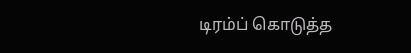டிரம்ப் கொடுத்த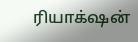ரியாக்‌ஷன்